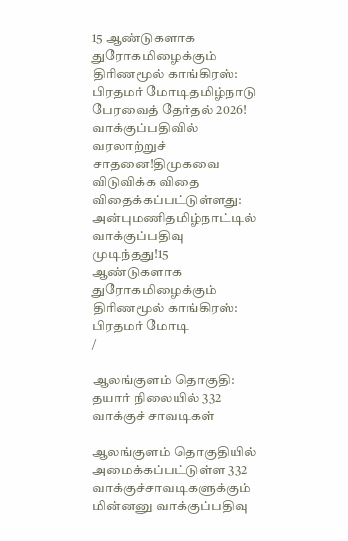15 ஆண்டுகளாக துரோகமிழைக்கும் திரிணமூல் காங்கிரஸ்: பிரதமர் மோடிதமிழ்நாடு பேரவைத் தேர்தல் 2026! வாக்குப்பதிவில் வரலாற்றுச் சாதனை!திமுகவை விடுவிக்க விதை விதைக்கப்பட்டுள்ளது: அன்புமணிதமிழ்நாட்டில் வாக்குப்பதிவு முடிந்தது!15 ஆண்டுகளாக துரோகமிழைக்கும் திரிணமூல் காங்கிரஸ்: பிரதமர் மோடி
/

ஆலங்குளம் தொகுதி: தயார் நிலையில் 332 வாக்குச் சாவடிகள்

ஆலங்குளம் தொகுதியில் அமைக்கப்பட்டுள்ள 332 வாக்குச்சாவடிகளுக்கும் மின்னனு வாக்குப்பதிவு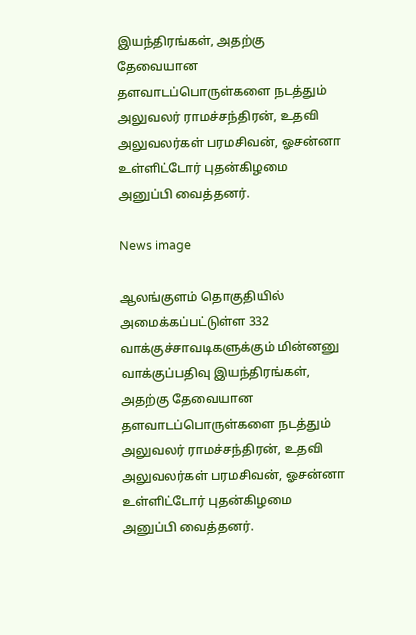இயந்திரங்கள், அதற்கு தேவையான தளவாடப்பொருள்களை நடத்தும் அலுவலர் ராமச்சந்திரன், உதவி அலுவலர்கள் பரமசிவன், ஓசன்னா உள்ளிட்டோர் புதன்கிழமை அனுப்பி வைத்தனர்.

News image

ஆலங்குளம் தொகுதியில் அமைக்கப்பட்டுள்ள 332 வாக்குச்சாவடிகளுக்கும் மின்னனு வாக்குப்பதிவு இயந்திரங்கள், அதற்கு தேவையான தளவாடப்பொருள்களை நடத்தும் அலுவலர் ராமச்சந்திரன், உதவி அலுவலர்கள் பரமசிவன், ஓசன்னா உள்ளிட்டோர் புதன்கிழமை அனுப்பி வைத்தனர்.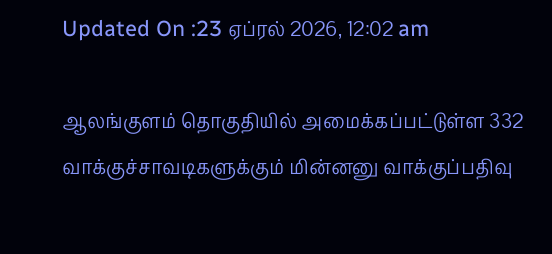Updated On :23 ஏப்ரல் 2026, 12:02 am

ஆலங்குளம் தொகுதியில் அமைக்கப்பட்டுள்ள 332 வாக்குச்சாவடிகளுக்கும் மின்னனு வாக்குப்பதிவு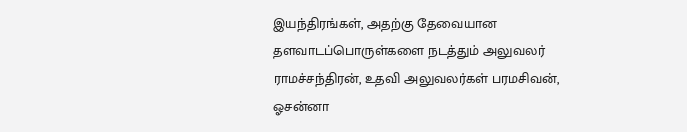இயந்திரங்கள், அதற்கு தேவையான தளவாடப்பொருள்களை நடத்தும் அலுவலர் ராமச்சந்திரன், உதவி அலுவலர்கள் பரமசிவன், ஓசன்னா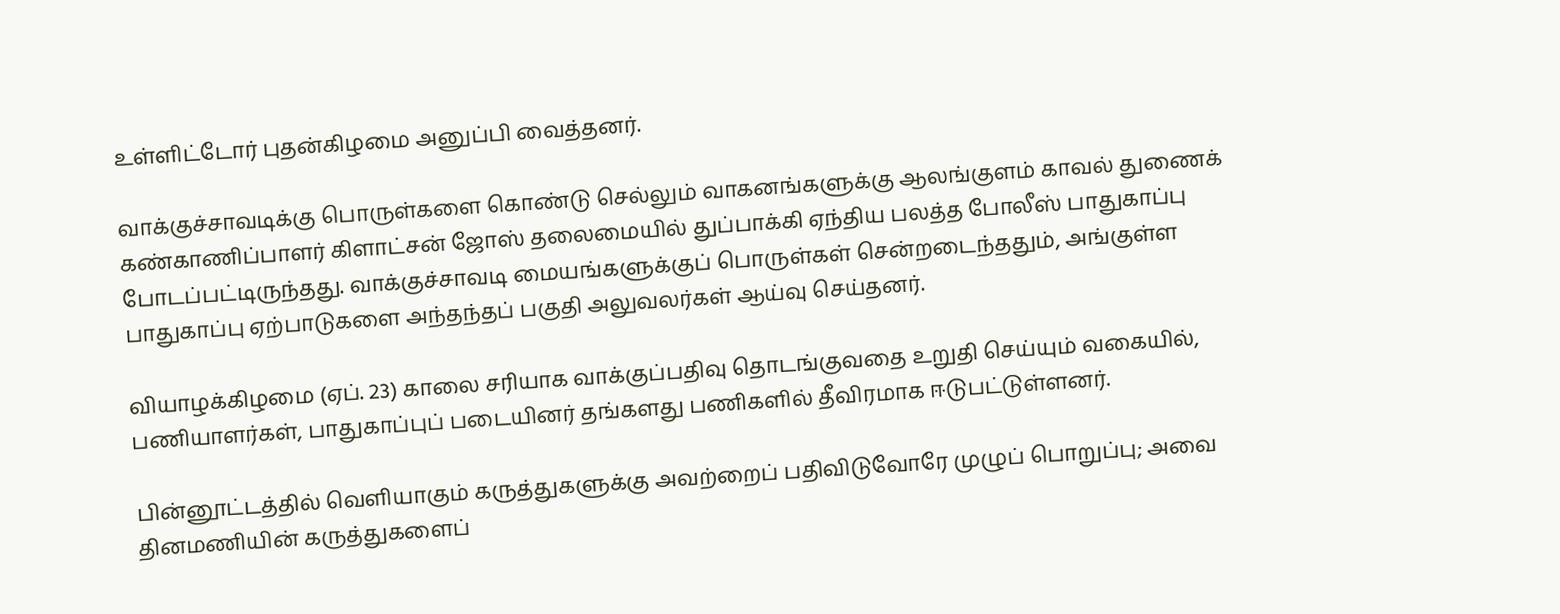உள்ளிட்டோர் புதன்கிழமை அனுப்பி வைத்தனர்.

வாக்குச்சாவடிக்கு பொருள்களை கொண்டு செல்லும் வாகனங்களுக்கு ஆலங்குளம் காவல் துணைக் கண்காணிப்பாளர் கிளாட்சன் ஜோஸ் தலைமையில் துப்பாக்கி ஏந்திய பலத்த போலீஸ் பாதுகாப்பு போடப்பட்டிருந்தது. வாக்குச்சாவடி மையங்களுக்குப் பொருள்கள் சென்றடைந்ததும், அங்குள்ள பாதுகாப்பு ஏற்பாடுகளை அந்தந்தப் பகுதி அலுவலர்கள் ஆய்வு செய்தனர்.

வியாழக்கிழமை (ஏப். 23) காலை சரியாக வாக்குப்பதிவு தொடங்குவதை உறுதி செய்யும் வகையில், பணியாளர்கள், பாதுகாப்புப் படையினர் தங்களது பணிகளில் தீவிரமாக ஈடுபட்டுள்ளனர்.

பின்னூட்டத்தில் வெளியாகும் கருத்துகளுக்கு அவற்றைப் பதிவிடுவோரே முழுப் பொறுப்பு; அவை தினமணியின் கருத்துகளைப்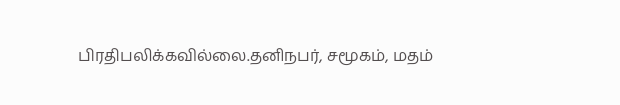பிரதிபலிக்கவில்லை.தனிநபர், சமூகம், மதம்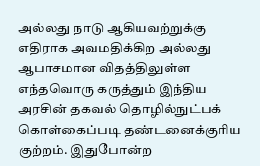அல்லது நாடு ஆகியவற்றுக்கு எதிராக அவமதிக்கிற அல்லது ஆபாசமான விதத்திலுள்ள எந்தவொரு கருத்தும் இந்திய அரசின் தகவல் தொழில்நுட்பக் கொள்கைப்படி தண்டனைக்குரிய குற்றம். இதுபோன்ற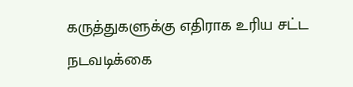கருத்துகளுக்கு எதிராக உரிய சட்ட நடவடிக்கை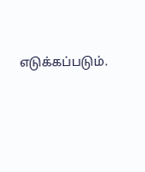எடுக்கப்படும்.